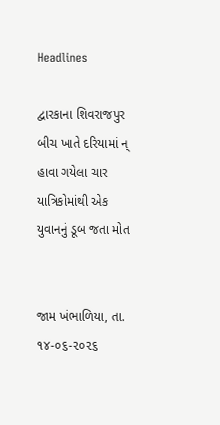Headlines

દ્વારકાના શિવરાજપુર બીચ ખાતે દરિયામાં ન્ હાવા ગયેલા ચાર યાત્રિકોમાંથી એક યુવાનનું ડૂબ જતા મોત


જામ ખંભાળિયા, તા. ૧૪-૦૬-૨૦૨૬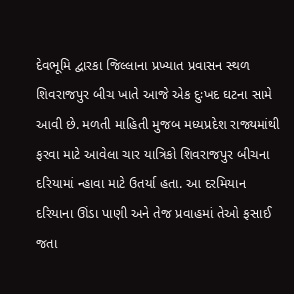દેવભૂમિ દ્વારકા જિલ્લાના પ્રખ્યાત પ્રવાસન સ્થળ શિવરાજપુર બીચ ખાતે આજે એક દુઃખદ ઘટના સામે આવી છે. મળતી માહિતી મુજબ મધ્યપ્રદેશ રાજ્યમાંથી ફરવા માટે આવેલા ચાર યાત્રિકો શિવરાજપુર બીચના દરિયામાં ન્હાવા માટે ઉતર્યા હતા. આ દરમિયાન દરિયાના ઊંડા પાણી અને તેજ પ્રવાહમાં તેઓ ફસાઈ જતા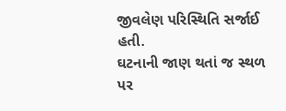જીવલેણ પરિસ્થિતિ સર્જાઈ હતી.
ઘટનાની જાણ થતાં જ સ્થળ પર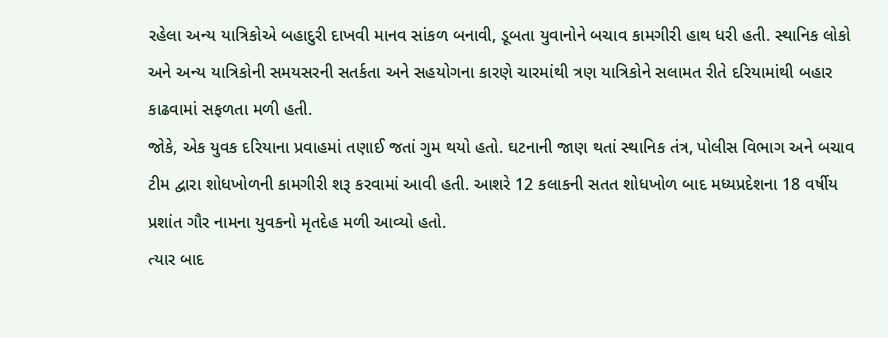રહેલા અન્ય યાત્રિકોએ બહાદુરી દાખવી માનવ સાંકળ બનાવી, ડૂબતા યુવાનોને બચાવ કામગીરી હાથ ધરી હતી. સ્થાનિક લોકો અને અન્ય યાત્રિકોની સમયસરની સતર્કતા અને સહયોગના કારણે ચારમાંથી ત્રણ યાત્રિકોને સલામત રીતે દરિયામાંથી બહાર કાઢવામાં સફળતા મળી હતી.
જોકે, એક યુવક દરિયાના પ્રવાહમાં તણાઈ જતાં ગુમ થયો હતો. ઘટનાની જાણ થતાં સ્થાનિક તંત્ર, પોલીસ વિભાગ અને બચાવ ટીમ દ્વારા શોધખોળની કામગીરી શરૂ કરવામાં આવી હતી. આશરે 12 કલાકની સતત શોધખોળ બાદ મધ્યપ્રદેશના 18 વર્ષીય પ્રશાંત ગૌર નામના યુવકનો મૃતદેહ મળી આવ્યો હતો.
ત્યાર બાદ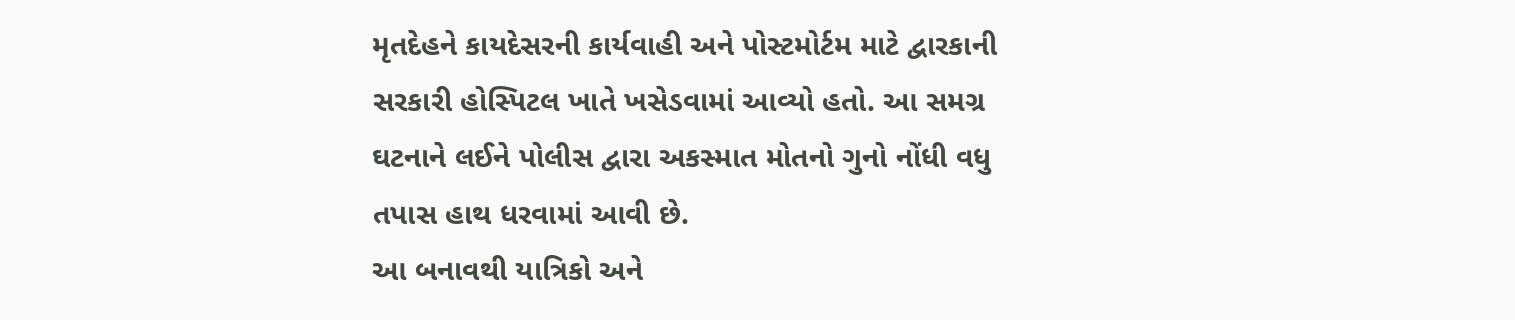મૃતદેહને કાયદેસરની કાર્યવાહી અને પોસ્ટમોર્ટમ માટે દ્વારકાની સરકારી હોસ્પિટલ ખાતે ખસેડવામાં આવ્યો હતો. આ સમગ્ર ઘટનાને લઈને પોલીસ દ્વારા અકસ્માત મોતનો ગુનો નોંધી વધુ તપાસ હાથ ધરવામાં આવી છે.
આ બનાવથી યાત્રિકો અને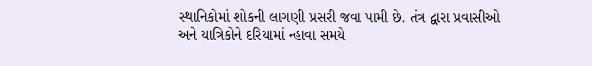સ્થાનિકોમાં શોકની લાગણી પ્રસરી જવા પામી છે. તંત્ર દ્વારા પ્રવાસીઓ અને યાત્રિકોને દરિયામાં ન્હાવા સમયે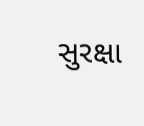સુરક્ષા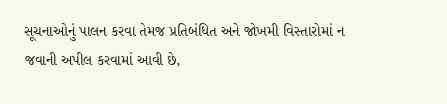સૂચનાઓનું પાલન કરવા તેમજ પ્રતિબંધિત અને જોખમી વિસ્તારોમાં ન જવાની અપીલ કરવામાં આવી છે,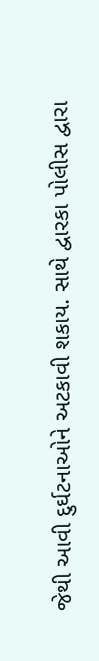જેથી આવી દુર્ઘટનાઓને અટકાવી શકાય. સાથે દ્વારકા પોલીસ દ્વારા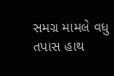સમગ્ર મામલે વધુ તપાસ હાથ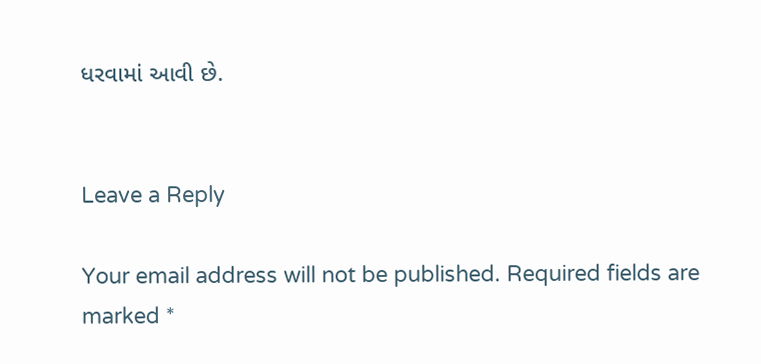ધરવામાં આવી છે.


Leave a Reply

Your email address will not be published. Required fields are marked *